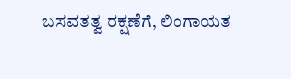ಬಸವತತ್ವ ರಕ್ಷಣೆಗೆ, ಲಿಂಗಾಯತ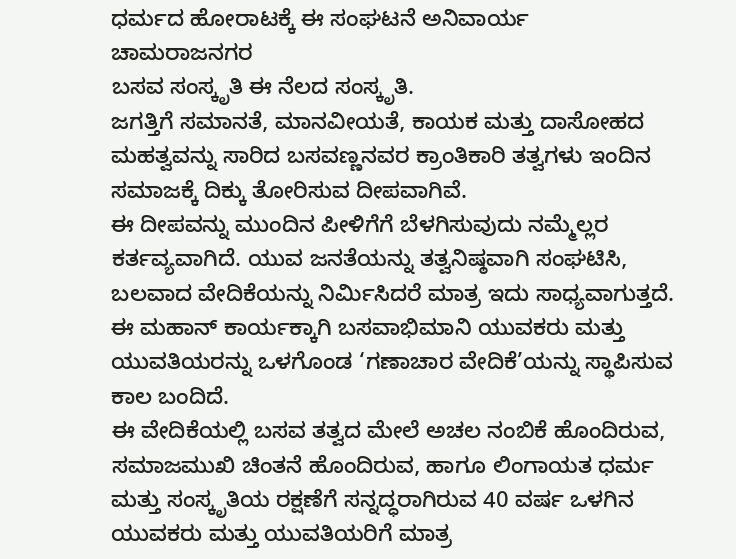ಧರ್ಮದ ಹೋರಾಟಕ್ಕೆ ಈ ಸಂಘಟನೆ ಅನಿವಾರ್ಯ
ಚಾಮರಾಜನಗರ
ಬಸವ ಸಂಸ್ಕೃತಿ ಈ ನೆಲದ ಸಂಸ್ಕೃತಿ.
ಜಗತ್ತಿಗೆ ಸಮಾನತೆ, ಮಾನವೀಯತೆ, ಕಾಯಕ ಮತ್ತು ದಾಸೋಹದ ಮಹತ್ವವನ್ನು ಸಾರಿದ ಬಸವಣ್ಣನವರ ಕ್ರಾಂತಿಕಾರಿ ತತ್ವಗಳು ಇಂದಿನ ಸಮಾಜಕ್ಕೆ ದಿಕ್ಕು ತೋರಿಸುವ ದೀಪವಾಗಿವೆ.
ಈ ದೀಪವನ್ನು ಮುಂದಿನ ಪೀಳಿಗೆಗೆ ಬೆಳಗಿಸುವುದು ನಮ್ಮೆಲ್ಲರ ಕರ್ತವ್ಯವಾಗಿದೆ. ಯುವ ಜನತೆಯನ್ನು ತತ್ವನಿಷ್ಠವಾಗಿ ಸಂಘಟಿಸಿ, ಬಲವಾದ ವೇದಿಕೆಯನ್ನು ನಿರ್ಮಿಸಿದರೆ ಮಾತ್ರ ಇದು ಸಾಧ್ಯವಾಗುತ್ತದೆ.
ಈ ಮಹಾನ್ ಕಾರ್ಯಕ್ಕಾಗಿ ಬಸವಾಭಿಮಾನಿ ಯುವಕರು ಮತ್ತು ಯುವತಿಯರನ್ನು ಒಳಗೊಂಡ ‘ಗಣಾಚಾರ ವೇದಿಕೆ’ಯನ್ನು ಸ್ಥಾಪಿಸುವ ಕಾಲ ಬಂದಿದೆ.
ಈ ವೇದಿಕೆಯಲ್ಲಿ ಬಸವ ತತ್ವದ ಮೇಲೆ ಅಚಲ ನಂಬಿಕೆ ಹೊಂದಿರುವ, ಸಮಾಜಮುಖಿ ಚಿಂತನೆ ಹೊಂದಿರುವ, ಹಾಗೂ ಲಿಂಗಾಯತ ಧರ್ಮ ಮತ್ತು ಸಂಸ್ಕೃತಿಯ ರಕ್ಷಣೆಗೆ ಸನ್ನದ್ಧರಾಗಿರುವ 40 ವರ್ಷ ಒಳಗಿನ ಯುವಕರು ಮತ್ತು ಯುವತಿಯರಿಗೆ ಮಾತ್ರ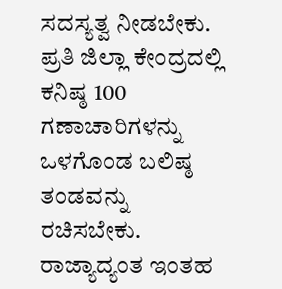ಸದಸ್ಯತ್ವ ನೀಡಬೇಕು.
ಪ್ರತಿ ಜಿಲ್ಲಾ ಕೇಂದ್ರದಲ್ಲಿ ಕನಿಷ್ಠ 100 ಗಣಾಚಾರಿಗಳನ್ನು ಒಳಗೊಂಡ ಬಲಿಷ್ಠ ತಂಡವನ್ನು ರಚಿಸಬೇಕು.
ರಾಜ್ಯಾದ್ಯಂತ ಇಂತಹ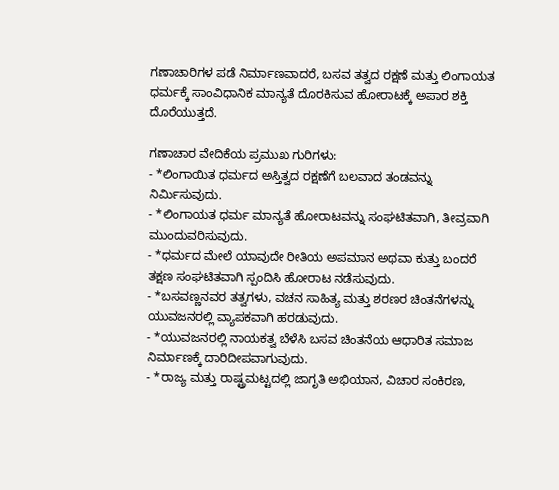ಗಣಾಚಾರಿಗಳ ಪಡೆ ನಿರ್ಮಾಣವಾದರೆ, ಬಸವ ತತ್ವದ ರಕ್ಷಣೆ ಮತ್ತು ಲಿಂಗಾಯತ ಧರ್ಮಕ್ಕೆ ಸಾಂವಿಧಾನಿಕ ಮಾನ್ಯತೆ ದೊರಕಿಸುವ ಹೋರಾಟಕ್ಕೆ ಅಪಾರ ಶಕ್ತಿ ದೊರೆಯುತ್ತದೆ.

ಗಣಾಚಾರ ವೇದಿಕೆಯ ಪ್ರಮುಖ ಗುರಿಗಳು:
- *ಲಿಂಗಾಯಿತ ಧರ್ಮದ ಅಸ್ತಿತ್ವದ ರಕ್ಷಣೆಗೆ ಬಲವಾದ ತಂಡವನ್ನು ನಿರ್ಮಿಸುವುದು.
- *ಲಿಂಗಾಯತ ಧರ್ಮ ಮಾನ್ಯತೆ ಹೋರಾಟವನ್ನು ಸಂಘಟಿತವಾಗಿ, ತೀವ್ರವಾಗಿ ಮುಂದುವರಿಸುವುದು.
- *ಧರ್ಮದ ಮೇಲೆ ಯಾವುದೇ ರೀತಿಯ ಅಪಮಾನ ಅಥವಾ ಕುತ್ತು ಬಂದರೆ ತಕ್ಷಣ ಸಂಘಟಿತವಾಗಿ ಸ್ಪಂದಿಸಿ ಹೋರಾಟ ನಡೆಸುವುದು.
- *ಬಸವಣ್ಣನವರ ತತ್ವಗಳು, ವಚನ ಸಾಹಿತ್ಯ ಮತ್ತು ಶರಣರ ಚಿಂತನೆಗಳನ್ನು ಯುವಜನರಲ್ಲಿ ವ್ಯಾಪಕವಾಗಿ ಹರಡುವುದು.
- *ಯುವಜನರಲ್ಲಿ ನಾಯಕತ್ವ ಬೆಳೆಸಿ ಬಸವ ಚಿಂತನೆಯ ಆಧಾರಿತ ಸಮಾಜ ನಿರ್ಮಾಣಕ್ಕೆ ದಾರಿದೀಪವಾಗುವುದು.
- *ರಾಜ್ಯ ಮತ್ತು ರಾಷ್ಟ್ರಮಟ್ಟದಲ್ಲಿ ಜಾಗೃತಿ ಅಭಿಯಾನ, ವಿಚಾರ ಸಂಕಿರಣ,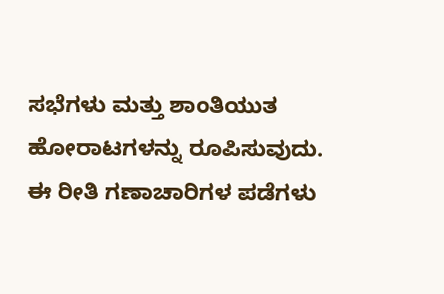ಸಭೆಗಳು ಮತ್ತು ಶಾಂತಿಯುತ ಹೋರಾಟಗಳನ್ನು ರೂಪಿಸುವುದು.
ಈ ರೀತಿ ಗಣಾಚಾರಿಗಳ ಪಡೆಗಳು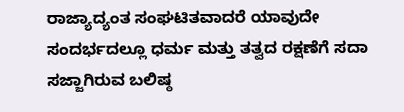ರಾಜ್ಯಾದ್ಯಂತ ಸಂಘಟಿತವಾದರೆ ಯಾವುದೇ ಸಂದರ್ಭದಲ್ಲೂ ಧರ್ಮ ಮತ್ತು ತತ್ವದ ರಕ್ಷಣೆಗೆ ಸದಾ ಸಜ್ಜಾಗಿರುವ ಬಲಿಷ್ಠ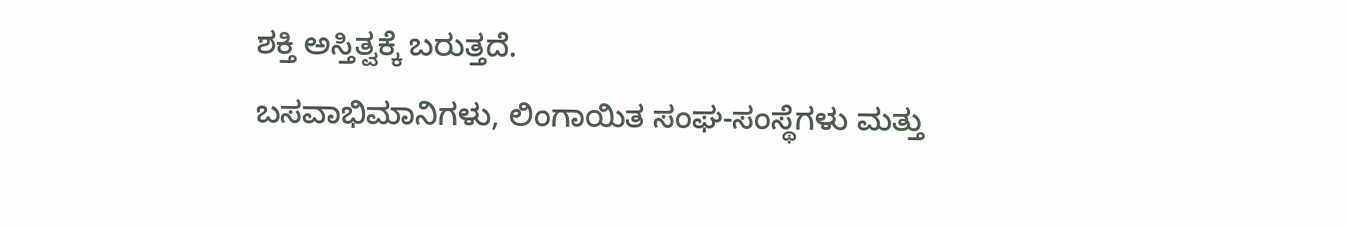ಶಕ್ತಿ ಅಸ್ತಿತ್ವಕ್ಕೆ ಬರುತ್ತದೆ.
ಬಸವಾಭಿಮಾನಿಗಳು, ಲಿಂಗಾಯಿತ ಸಂಘ-ಸಂಸ್ಥೆಗಳು ಮತ್ತು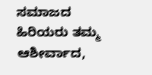ಸಮಾಜದ ಹಿರಿಯರು ತಮ್ಮ ಆಶೀರ್ವಾದ,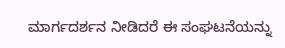ಮಾರ್ಗದರ್ಶನ ನೀಡಿದರೆ ಈ ಸಂಘಟನೆಯನ್ನು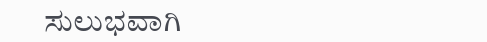ಸುಲುಭವಾಗಿ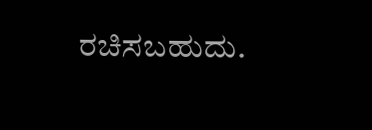ರಚಿಸಬಹುದು.